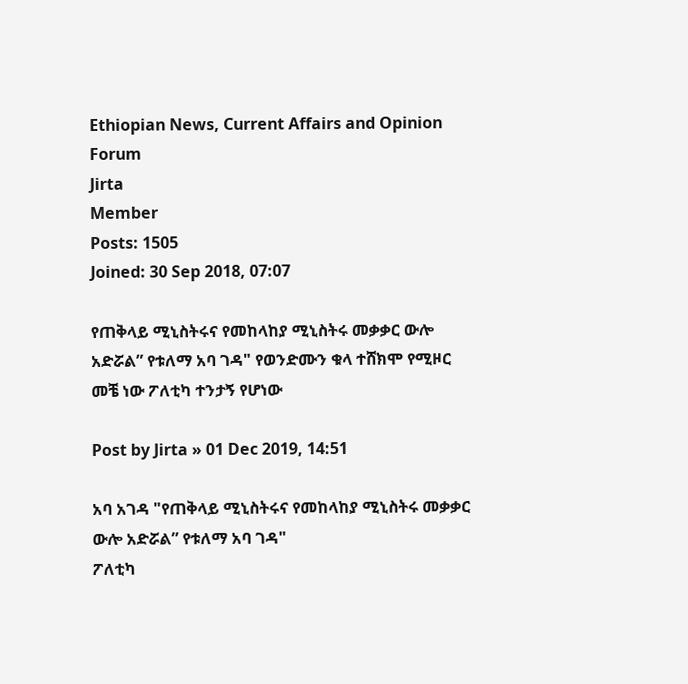Ethiopian News, Current Affairs and Opinion Forum
Jirta
Member
Posts: 1505
Joined: 30 Sep 2018, 07:07

የጠቅላይ ሚኒስትሩና የመከላከያ ሚኒስትሩ መቃቃር ውሎ አድሯል” የቱለማ አባ ገዳ" የወንድሙን ቁላ ተሸክሞ የሚዞር መቼ ነው ፖለቲካ ተንታኝ የሆነው

Post by Jirta » 01 Dec 2019, 14:51

አባ አገዳ "የጠቅላይ ሚኒስትሩና የመከላከያ ሚኒስትሩ መቃቃር ውሎ አድሯል” የቱለማ አባ ገዳ"
ፖለቲካ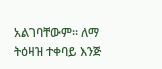አልገባቸውም። ለማ ትዕዛዝ ተቀባይ እንጅ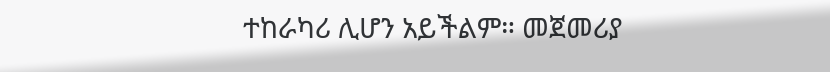ተከራካሪ ሊሆን አይችልም። መጀመሪያ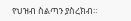የህዝብ ስልጣን ያስረክብ።